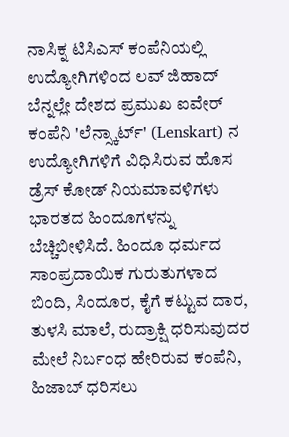ನಾಸಿಕ್ನ ಟಿಸಿಎಸ್ ಕಂಪೆನಿಯಲ್ಲಿ ಉದ್ಯೋಗಿಗಳಿಂದ ಲವ್ ಜಿಹಾದ್ ಬೆನ್ನಲ್ಲೇ ದೇಶದ ಪ್ರಮುಖ ಐವೇರ್ ಕಂಪೆನಿ 'ಲೆನ್ಸ್ಕಾರ್ಟ್' (Lenskart) ನ ಉದ್ಯೋಗಿಗಳಿಗೆ ವಿಧಿಸಿರುವ ಹೊಸ ಡ್ರೆಸ್ ಕೋಡ್ ನಿಯಮಾವಳಿಗಳು ಭಾರತದ ಹಿಂದೂಗಳನ್ನು ಬೆಚ್ಚಿಬೀಳಿಸಿದೆ. ಹಿಂದೂ ಧರ್ಮದ ಸಾಂಪ್ರದಾಯಿಕ ಗುರುತುಗಳಾದ ಬಿಂದಿ, ಸಿಂದೂರ, ಕೈಗೆ ಕಟ್ಟುವ ದಾರ, ತುಳಸಿ ಮಾಲೆ, ರುದ್ರಾಕ್ಷಿ ಧರಿಸುವುದರ ಮೇಲೆ ನಿರ್ಬಂಧ ಹೇರಿರುವ ಕಂಪೆನಿ, ಹಿಜಾಬ್ ಧರಿಸಲು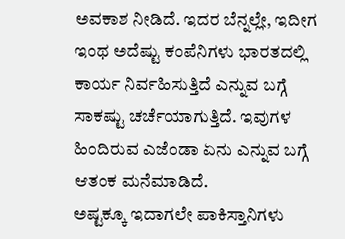ಅವಕಾಶ ನೀಡಿದೆ. ಇದರ ಬೆನ್ನಲ್ಲೇ, ಇದೀಗ ಇಂಥ ಅದೆಷ್ಟು ಕಂಪೆನಿಗಳು ಭಾರತದಲ್ಲಿ ಕಾರ್ಯ ನಿರ್ವಹಿಸುತ್ತಿದೆ ಎನ್ನುವ ಬಗ್ಗೆ ಸಾಕಷ್ಟು ಚರ್ಚೆಯಾಗುತ್ತಿದೆ. ಇವುಗಳ ಹಿಂದಿರುವ ಎಜೆಂಡಾ ಏನು ಎನ್ನುವ ಬಗ್ಗೆ ಆತಂಕ ಮನೆಮಾಡಿದೆ.
ಅಷ್ಟಕ್ಕೂ ಇದಾಗಲೇ ಪಾಕಿಸ್ತಾನಿಗಳು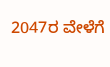2047ರ ವೇಳೆಗೆ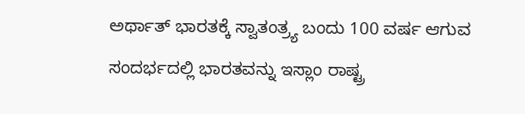ಅರ್ಥಾತ್ ಭಾರತಕ್ಕೆ ಸ್ವಾತಂತ್ರ್ಯ ಬಂದು 100 ವರ್ಷ ಆಗುವ ಸಂದರ್ಭದಲ್ಲಿ ಭಾರತವನ್ನು ಇಸ್ಲಾಂ ರಾಷ್ಟ್ರ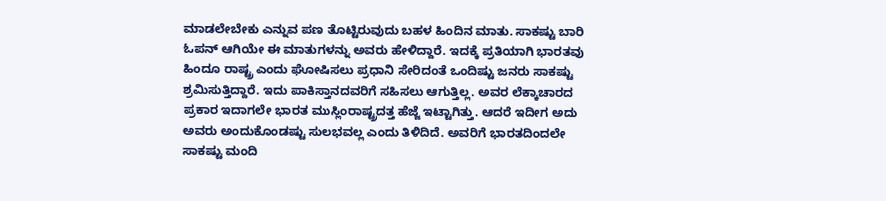ಮಾಡಲೇಬೇಕು ಎನ್ನುವ ಪಣ ತೊಟ್ಟಿರುವುದು ಬಹಳ ಹಿಂದಿನ ಮಾತು. ಸಾಕಷ್ಟು ಬಾರಿ ಓಪನ್ ಆಗಿಯೇ ಈ ಮಾತುಗಳನ್ನು ಅವರು ಹೇಳಿದ್ದಾರೆ. ಇದಕ್ಕೆ ಪ್ರತಿಯಾಗಿ ಭಾರತವು ಹಿಂದೂ ರಾಷ್ಟ್ರ ಎಂದು ಘೋಷಿಸಲು ಪ್ರಧಾನಿ ಸೇರಿದಂತೆ ಒಂದಿಷ್ಟು ಜನರು ಸಾಕಷ್ಟು ಶ್ರಮಿಸುತ್ತಿದ್ದಾರೆ. ಇದು ಪಾಕಿಸ್ತಾನದವರಿಗೆ ಸಹಿಸಲು ಆಗುತ್ತಿಲ್ಲ. ಅವರ ಲೆಕ್ಕಾಚಾರದ ಪ್ರಕಾರ ಇದಾಗಲೇ ಭಾರತ ಮುಸ್ಲಿಂರಾಷ್ಟ್ರದತ್ತ ಹೆಜ್ಜೆ ಇಟ್ಟಾಗಿತ್ತು. ಆದರೆ ಇದೀಗ ಅದು ಅವರು ಅಂದುಕೊಂಡಷ್ಟು ಸುಲಭವಲ್ಲ ಎಂದು ತಿಳಿದಿದೆ. ಅವರಿಗೆ ಭಾರತದಿಂದಲೇ ಸಾಕಷ್ಟು ಮಂದಿ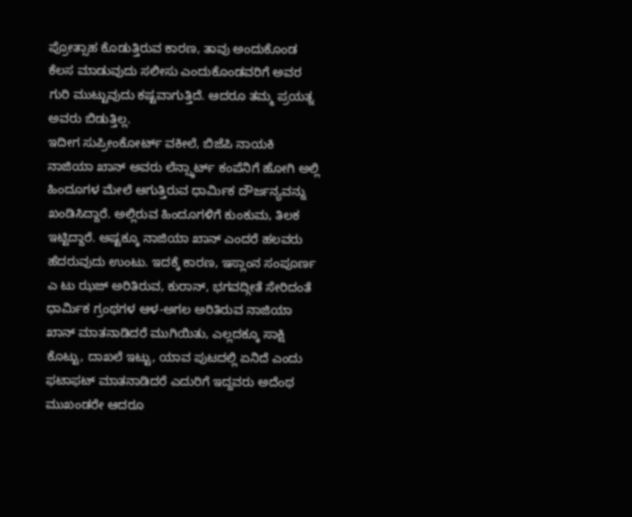ಪ್ರೋತ್ಸಾಹ ಕೊಡುತ್ತಿರುವ ಕಾರಣ, ತಾವು ಅಂದುಕೊಂಡ ಕೆಲಸ ಮಾಡುವುದು ಸಲೀಸು ಎಂದುಕೊಂಡವರಿಗೆ ಅವರ ಗುರಿ ಮುಟ್ಟುವುದು ಕಷ್ಟವಾಗುತ್ತಿದೆ. ಆದರೂ ತಮ್ಮ ಪ್ರಯತ್ನ ಅವರು ಬಿಡುತ್ತಿಲ್ಲ.
ಇದೀಗ ಸುಪ್ರೀಂಕೋರ್ಟ್ ವಕೀಲೆ, ಬಿಜೆಪಿ ನಾಯಕಿ ನಾಜಿಯಾ ಖಾನ್ ಅವರು ಲೆನ್ಸ್ಕಾರ್ಟ್ ಕಂಪೆನಿಗೆ ಹೋಗಿ ಅಲ್ಲಿ ಹಿಂದೂಗಳ ಮೇಲೆ ಆಗುತ್ತಿರುವ ಧಾರ್ಮಿಕ ದೌರ್ಜನ್ಯವನ್ನು ಖಂಡಿಸಿದ್ದಾರೆ. ಅಲ್ಲಿರುವ ಹಿಂದೂಗಳಿಗೆ ಕುಂಕುಮ, ತಿಲಕ ಇಟ್ಟಿದ್ದಾರೆ. ಅಷ್ಟಕ್ಕೂ ನಾಜಿಯಾ ಖಾನ್ ಎಂದರೆ ಹಲವರು ಹೆದರುವುದು ಉಂಟು. ಇದಕ್ಕೆ ಕಾರಣ, ಇಸ್ಲಾಂನ ಸಂಪೂರ್ಣ ಎ ಟು ಝಜ್ ಅರಿತಿರುವ, ಕುರಾನ್, ಭಗವದ್ಗೀತೆ ಸೇರಿದಂತೆ ಧಾರ್ಮಿಕ ಗ್ರಂಥಗಳ ಆಳ-ಅಗಲ ಅರಿತಿರುವ ನಾಜಿಯಾ ಖಾನ್ ಮಾತನಾಡಿದರೆ ಮುಗಿಯಿತು, ಎಲ್ಲದಕ್ಕೂ ಸಾಕ್ಷಿ ಕೊಟ್ಟು, ದಾಖಲೆ ಇಟ್ಟು, ಯಾವ ಪುಟದಲ್ಲಿ ಏನಿದೆ ಎಂದು ಫಟಾಫಟ್ ಮಾತನಾಡಿದರೆ ಎದುರಿಗೆ ಇದ್ದವರು ಅದೆಂಥ ಮುಖಂಡರೇ ಆದರೂ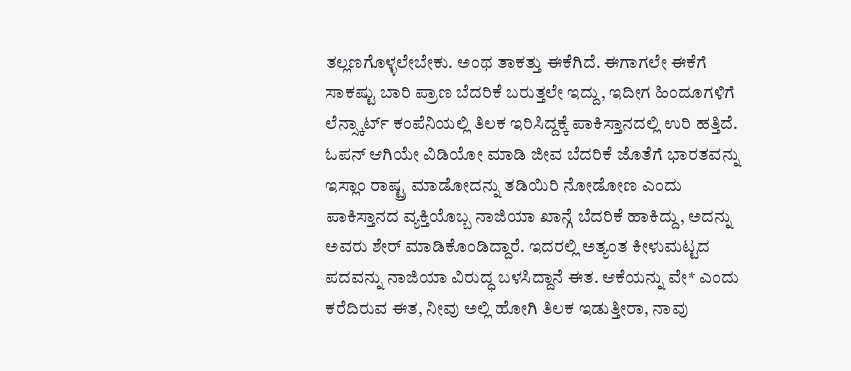ತಲ್ಲಣಗೊಳ್ಳಲೇಬೇಕು. ಅಂಥ ತಾಕತ್ತು ಈಕೆಗಿದೆ. ಈಗಾಗಲೇ ಈಕೆಗೆ ಸಾಕಷ್ಟು ಬಾರಿ ಪ್ರಾಣ ಬೆದರಿಕೆ ಬರುತ್ತಲೇ ಇದ್ದು, ಇದೀಗ ಹಿಂದೂಗಳಿಗೆ ಲೆನ್ಸ್ಕಾರ್ಟ್ ಕಂಪೆನಿಯಲ್ಲಿ ತಿಲಕ ಇರಿಸಿದ್ದಕ್ಕೆ ಪಾಕಿಸ್ತಾನದಲ್ಲಿ ಉರಿ ಹತ್ತಿದೆ.
ಓಪನ್ ಆಗಿಯೇ ವಿಡಿಯೋ ಮಾಡಿ ಜೀವ ಬೆದರಿಕೆ ಜೊತೆಗೆ ಭಾರತವನ್ನು ಇಸ್ಲಾಂ ರಾಷ್ಟ್ರ ಮಾಡೋದನ್ನು ತಡಿಯಿರಿ ನೋಡೋಣ ಎಂದು ಪಾಕಿಸ್ತಾನದ ವ್ಯಕ್ತಿಯೊಬ್ಬ ನಾಜಿಯಾ ಖಾನ್ಗೆ ಬೆದರಿಕೆ ಹಾಕಿದ್ದು, ಅದನ್ನು ಅವರು ಶೇರ್ ಮಾಡಿಕೊಂಡಿದ್ದಾರೆ. ಇದರಲ್ಲಿ ಅತ್ಯಂತ ಕೀಳುಮಟ್ಟದ ಪದವನ್ನು ನಾಜಿಯಾ ವಿರುದ್ಧ ಬಳಸಿದ್ದಾನೆ ಈತ. ಆಕೆಯನ್ನು ವೇ* ಎಂದು ಕರೆದಿರುವ ಈತ, ನೀವು ಅಲ್ಲಿ ಹೋಗಿ ತಿಲಕ ಇಡುತ್ತೀರಾ, ನಾವು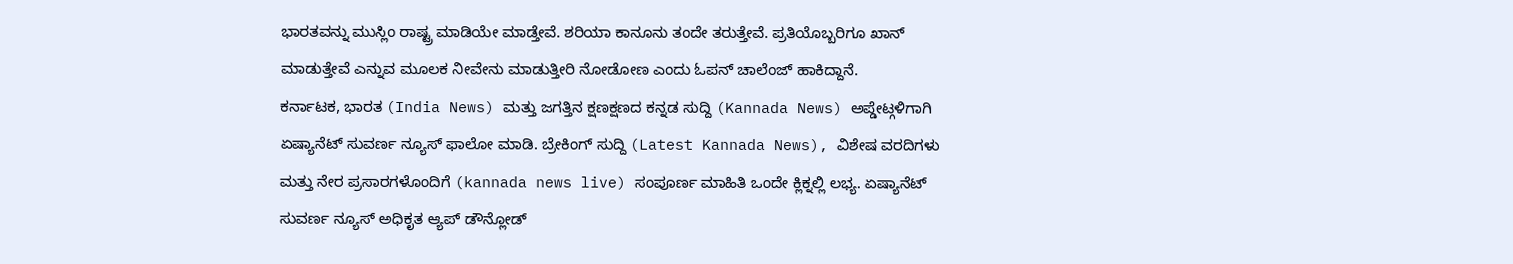ಭಾರತವನ್ನು ಮುಸ್ಲಿಂ ರಾಷ್ಟ್ರ ಮಾಡಿಯೇ ಮಾಡ್ತೇವೆ. ಶರಿಯಾ ಕಾನೂನು ತಂದೇ ತರುತ್ತೇವೆ. ಪ್ರತಿಯೊಬ್ಬರಿಗೂ ಖಾನ್ ಮಾಡುತ್ತೇವೆ ಎನ್ನುವ ಮೂಲಕ ನೀವೇನು ಮಾಡುತ್ತೀರಿ ನೋಡೋಣ ಎಂದು ಓಪನ್ ಚಾಲೆಂಜ್ ಹಾಕಿದ್ದಾನೆ.
ಕರ್ನಾಟಕ, ಭಾರತ (India News) ಮತ್ತು ಜಗತ್ತಿನ ಕ್ಷಣಕ್ಷಣದ ಕನ್ನಡ ಸುದ್ದಿ (Kannada News) ಅಪ್ಡೇಟ್ಗಳಿಗಾಗಿ ಏಷ್ಯಾನೆಟ್ ಸುವರ್ಣ ನ್ಯೂಸ್ ಫಾಲೋ ಮಾಡಿ. ಬ್ರೇಕಿಂಗ್ ಸುದ್ದಿ (Latest Kannada News), ವಿಶೇಷ ವರದಿಗಳು ಮತ್ತು ನೇರ ಪ್ರಸಾರಗಳೊಂದಿಗೆ (kannada news live) ಸಂಪೂರ್ಣ ಮಾಹಿತಿ ಒಂದೇ ಕ್ಲಿಕ್ನಲ್ಲಿ ಲಭ್ಯ. ಏಷ್ಯಾನೆಟ್ ಸುವರ್ಣ ನ್ಯೂಸ್ ಅಧಿಕೃತ ಆ್ಯಪ್ ಡೌನ್ಲೋಡ್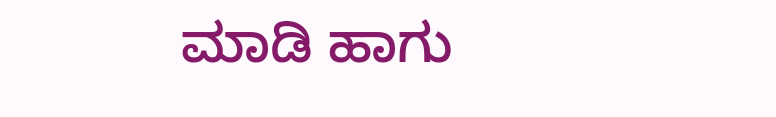ಮಾಡಿ ಹಾಗು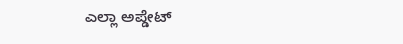ಎಲ್ಲಾ ಅಪ್ಡೇಟ್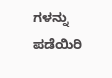ಗಳನ್ನು ಪಡೆಯಿರಿ